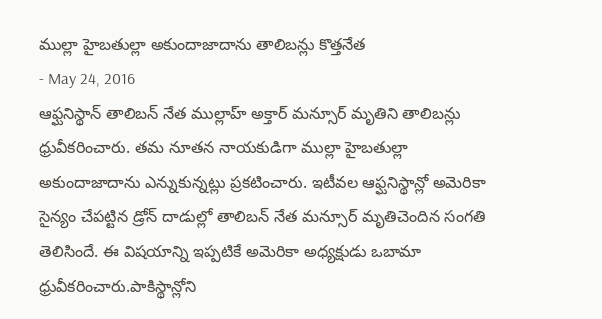ముల్లా హైబతుల్లా అకుందాజాదాను తాలిబన్లు కొత్తనేత
- May 24, 2016
ఆఫ్ఘనిస్థాన్ తాలిబన్ నేత ముల్లాహ్ అక్తార్ మన్సూర్ మృతిని తాలిబన్లు ధ్రువీకరించారు. తమ నూతన నాయకుడిగా ముల్లా హైబతుల్లా అకుందాజాదాను ఎన్నుకున్నట్లు ప్రకటించారు. ఇటీవల ఆఫ్ఘనిస్థాన్లో అమెరికా సైన్యం చేపట్టిన డ్రోన్ దాడుల్లో తాలిబన్ నేత మన్సూర్ మృతిచెందిన సంగతి తెలిసిందే. ఈ విషయాన్ని ఇప్పటికే అమెరికా అధ్యక్షుడు ఒబామా ధ్రువీకరించారు.పాకిస్థాన్లోని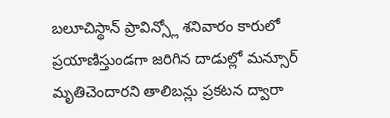బలూచిస్థాన్ ప్రావిన్స్లో శనివారం కారులో ప్రయాణిస్తుండగా జరిగిన దాడుల్లో మన్సూర్ మృతిచెందారని తాలిబన్లు ప్రకటన ద్వారా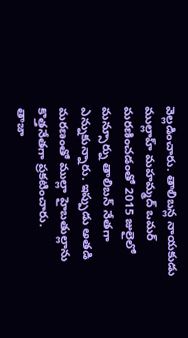వెల్లడించారు. తాలిబన్ల నాయకుడు ముల్లాహ్ మహమ్మద్ ఒమర్ మరణించడంతో 2015 జులైలో మన్సూర్ను తాలిబన్ నేతగా ఎన్నుకున్నారు. ఇప్పుడు అతడి మరణంతో ముల్లా హైబతుల్లాను కొత్తనేతగా ప్రకటించారు.
తాజా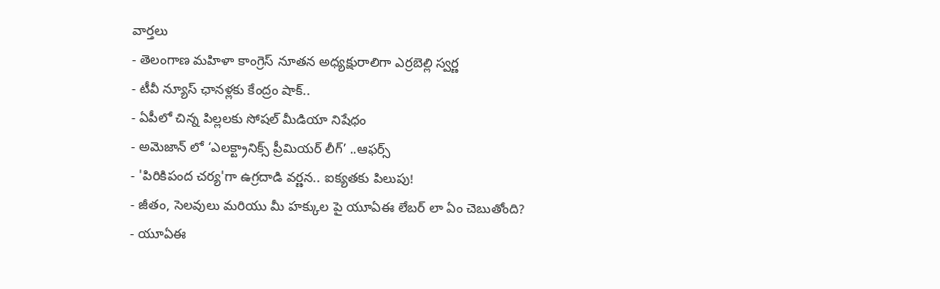వార్తలు
- తెలంగాణ మహిళా కాంగ్రెస్ నూతన అధ్యక్షురాలిగా ఎర్రబెల్లి స్వర్ణ
- టీవీ న్యూస్ ఛానళ్లకు కేంద్రం షాక్..
- ఏపీలో చిన్న పిల్లలకు సోషల్ మీడియా నిషేధం
- అమెజాన్ లో ‘ఎలక్ట్రానిక్స్ ప్రీమియర్ లీగ్’ ..ఆఫర్స్
- 'పిరికిపంద చర్య'గా ఉగ్రదాడి వర్ణన.. ఐక్యతకు పిలుపు!
- జీతం, సెలవులు మరియు మీ హక్కుల పై యూఏఈ లేబర్ లా ఏం చెబుతోంది?
- యూఏఈ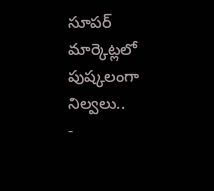సూపర్ మార్కెట్లలో పుష్కలంగా నిల్వలు..
-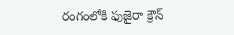రంగంలోకి ఫుజైరా క్రౌన్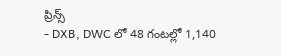ప్రిన్స్
- DXB, DWC లో 48 గంటల్లో 1,140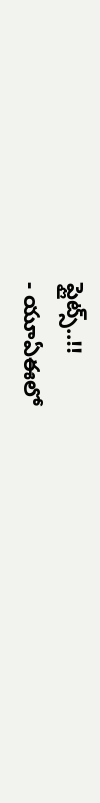ఫ్లైట్స్..!!
- యూఏఈలో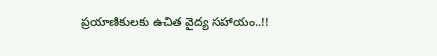ప్రయాణికులకు ఉచిత వైద్య సహాయం..!!